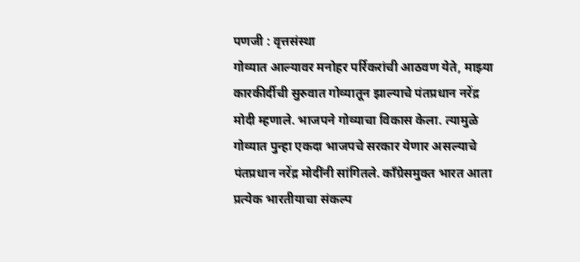पणजी : वृत्तसंस्था
गोव्यात आल्यावर मनोहर पर्रिकरांची आठवण येते, माझ्या कारकीर्दीची सुरुवात गोव्यातून झाल्याचे पंतप्रधान नरेंद्र मोदी म्हणाले. भाजपने गोव्याचा विकास केला. त्यामुळे गोव्यात पुन्हा एकदा भाजपचे सरकार येणार असल्याचे पंतप्रधान नरेंद्र मोदींनी सांगितले. काँग्रेसमुक्त भारत आता प्रत्येक भारतीयाचा संकल्प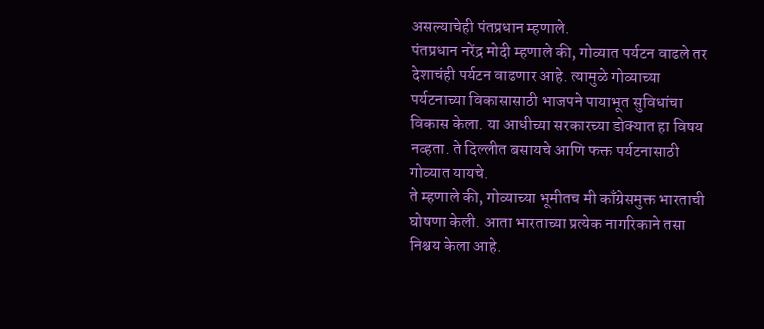असल्याचेही पंतप्रधान म्हणाले.
पंतप्रधान नरेंद्र मोदी म्हणाले की, गोव्यात पर्यटन वाढले तर देशाचंही पर्यटन वाढणार आहे. त्यामुळे गोव्याच्या पर्यटनाच्या विकासासाठी भाजपने पायाभूत सुविधांचा विकास केला. या आधीच्या सरकारच्या डोक्यात हा विषय नव्हता. ते दिल्लीत बसायचे आणि फक्त पर्यटनासाठी गोव्यात यायचे.
ते म्हणाले की, गोव्याच्या भूमीतच मी काँग्रेसमुक्त भारताची घोषणा केली. आता भारताच्या प्रत्येक नागरिकाने तसा निश्चय केला आहे.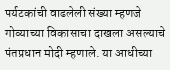पर्यटकांची वाढलेली संख्या म्हणजे गोव्याच्या विकासाचा दाखला असल्याचे पंतप्रधान मोदी म्हणाले. या आधीच्या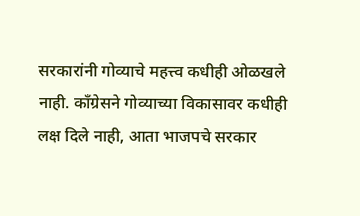सरकारांनी गोव्याचे महत्त्व कधीही ओळखले नाही. काँग्रेसने गोव्याच्या विकासावर कधीही लक्ष दिले नाही, आता भाजपचे सरकार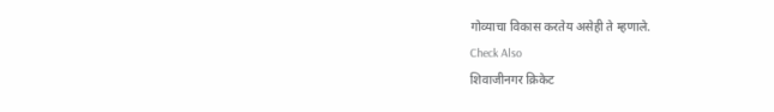गोव्याचा विकास करतेय असेही ते म्हणाले.
Check Also
शिवाजीनगर क्रिकेट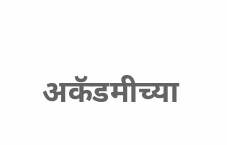अकॅडमीच्या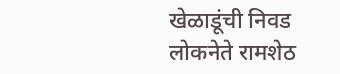खेळाडूंची निवड
लोकनेते रामशेठ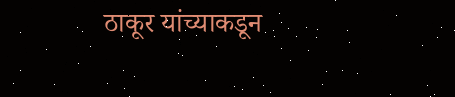ठाकूर यांच्याकडून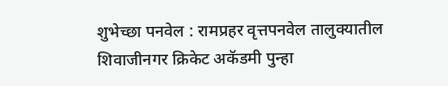शुभेच्छा पनवेल : रामप्रहर वृत्तपनवेल तालुक्यातील शिवाजीनगर क्रिकेट अकॅडमी पुन्हा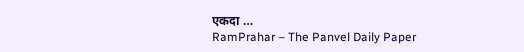एकदा …
RamPrahar – The Panvel Daily Paper